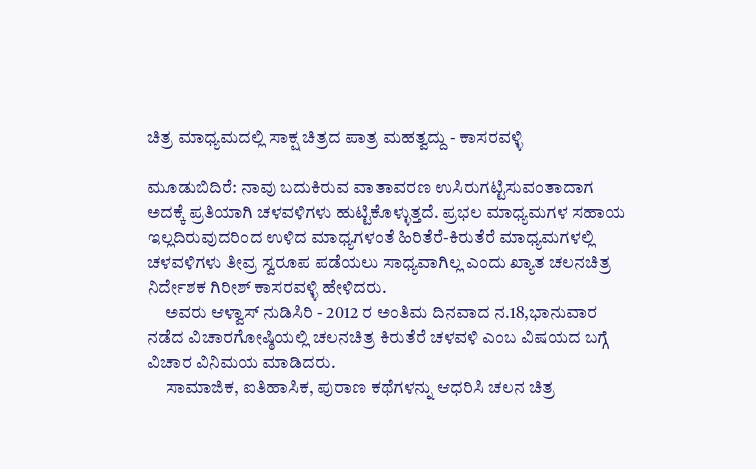ಚಿತ್ರ ಮಾಧ್ಯಮದಲ್ಲಿ ಸಾಕ್ಷ ಚಿತ್ರದ ಪಾತ್ರ ಮಹತ್ವದ್ದು - ಕಾಸರವಳ್ಳಿ

ಮೂಡುಬಿದಿರೆ: ನಾವು ಬದುಕಿರುವ ವಾತಾವರಣ ಉಸಿರುಗಟ್ಟಿಸುವಂತಾದಾಗ ಅದಕ್ಕೆ ಪ್ರತಿಯಾಗಿ ಚಳವಳಿಗಳು ಹುಟ್ಟಿಕೊಳ್ಳುತ್ತದೆ. ಪ್ರಭಲ ಮಾಧ್ಯಮಗಳ ಸಹಾಯ ಇಲ್ಲದಿರುವುದರಿಂದ ಉಳಿದ ಮಾಧ್ಯಗಳಂತೆ ಹಿರಿತೆರೆ-ಕಿರುತೆರೆ ಮಾಧ್ಯಮಗಳಲ್ಲಿ ಚಳವಳಿಗಳು ತೀವ್ರ ಸ್ವರೂಪ ಪಡೆಯಲು ಸಾಧ್ಯವಾಗಿಲ್ಲ ಎಂದು ಖ್ಯಾತ ಚಲನಚಿತ್ರ ನಿರ್ದೇಶಕ ಗಿರೀಶ್ ಕಾಸರವಳ್ಳಿ ಹೇಳಿದರು.
     ಅವರು ಆಳ್ವಾಸ್ ನುಡಿಸಿರಿ - 2012 ರ ಅಂತಿಮ ದಿನವಾದ ನ.18,ಭಾನುವಾರ ನಡೆದ ವಿಚಾರಗೋಷ್ಠಿಯಲ್ಲಿ ಚಲನಚಿತ್ರ ಕಿರುತೆರೆ ಚಳವಳಿ ಎಂಬ ವಿಷಯದ ಬಗ್ಗೆ ವಿಚಾರ ವಿನಿಮಯ ಮಾಡಿದರು.
     ಸಾಮಾಜಿಕ, ಐತಿಹಾಸಿಕ, ಪುರಾಣ ಕಥೆಗಳನ್ನು ಆಧರಿಸಿ ಚಲನ ಚಿತ್ರ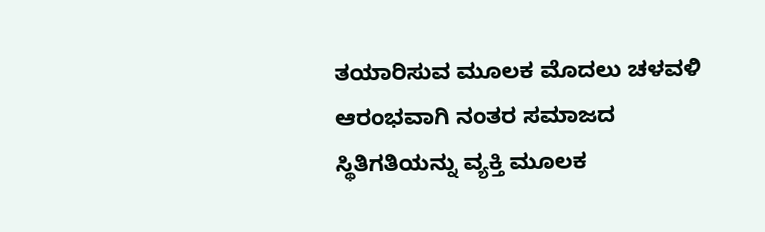ತಯಾರಿಸುವ ಮೂಲಕ ಮೊದಲು ಚಳವಳಿ ಆರಂಭವಾಗಿ ನಂತರ ಸಮಾಜದ ಸ್ಥಿತಿಗತಿಯನ್ನು ವ್ಯಕ್ತಿ ಮೂಲಕ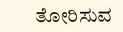ತೋರಿಸುವ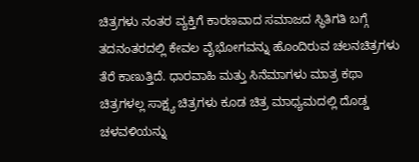ಚಿತ್ರಗಳು ನಂತರ ವ್ಯಕ್ತಿಗೆ ಕಾರಣವಾದ ಸಮಾಜದ ಸ್ಥಿತಿಗತಿ ಬಗ್ಗೆ ತದನಂತರದಲ್ಲಿ ಕೇವಲ ವೈಭೋಗವನ್ನು ಹೊಂದಿರುವ ಚಲನಚಿತ್ರಗಳು ತೆರೆ ಕಾಣುತ್ತಿದೆ. ಧಾರವಾಹಿ ಮತ್ತು ಸಿನೆಮಾಗಳು ಮಾತ್ರ ಕಥಾ ಚಿತ್ರಗಳಲ್ಲ ಸಾಕ್ಷ್ಯ ಚಿತ್ರಗಳು ಕೂಡ ಚಿತ್ರ ಮಾಧ್ಯಮದಲ್ಲಿ ದೊಡ್ಡ ಚಳವಳಿಯನ್ನು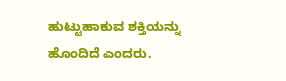ಹುಟ್ಟುಹಾಕುವ ಶಕ್ತಿಯನ್ನು ಹೊಂದಿದೆ ಎಂದರು.